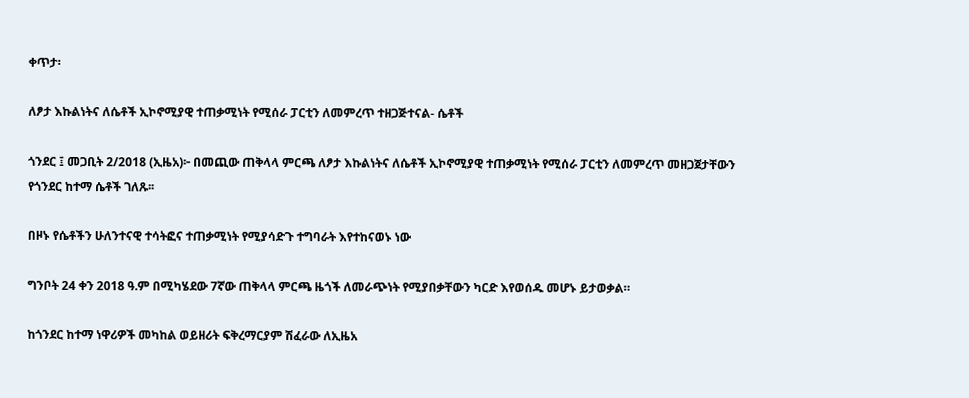ቀጥታ፡

ለፆታ እኩልነትና ለሴቶች ኢኮኖሚያዊ ተጠቃሚነት የሚሰራ ፓርቲን ለመምረጥ ተዘጋጅተናል- ሴቶች

ጎንደር ፤ መጋቢት 2/2018 (ኢዜአ)፦ በመጪው ጠቅላላ ምርጫ ለፆታ እኩልነትና ለሴቶች ኢኮኖሚያዊ ተጠቃሚነት የሚሰራ ፓርቲን ለመምረጥ መዘጋጀታቸውን የጎንደር ከተማ ሴቶች ገለጹ፡፡

በዞኑ የሴቶችን ሁለንተናዊ ተሳትፎና ተጠቃሚነት የሚያሳድጉ ተግባራት እየተከናወኑ ነው

ግንቦት 24 ቀን 2018 ዓ.ም በሚካሄደው 7ኛው ጠቅላላ ምርጫ ዜጎች ለመራጭነት የሚያበቃቸውን ካርድ እየወሰዱ መሆኑ ይታወቃል።

ከጎንደር ከተማ ነዋሪዎች መካከል ወይዘሪት ፍቅረማርያም ሽፈራው ለኢዜአ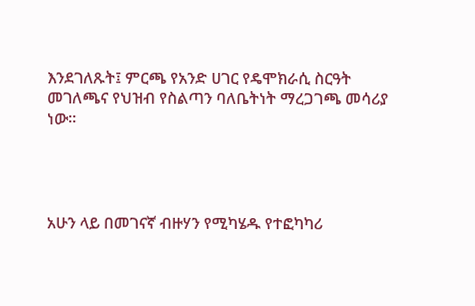እንደገለጹት፤ ምርጫ የአንድ ሀገር የዴሞክራሲ ስርዓት መገለጫና የህዝብ የስልጣን ባለቤትነት ማረጋገጫ መሳሪያ ነው።




አሁን ላይ በመገናኛ ብዙሃን የሚካሄዱ የተፎካካሪ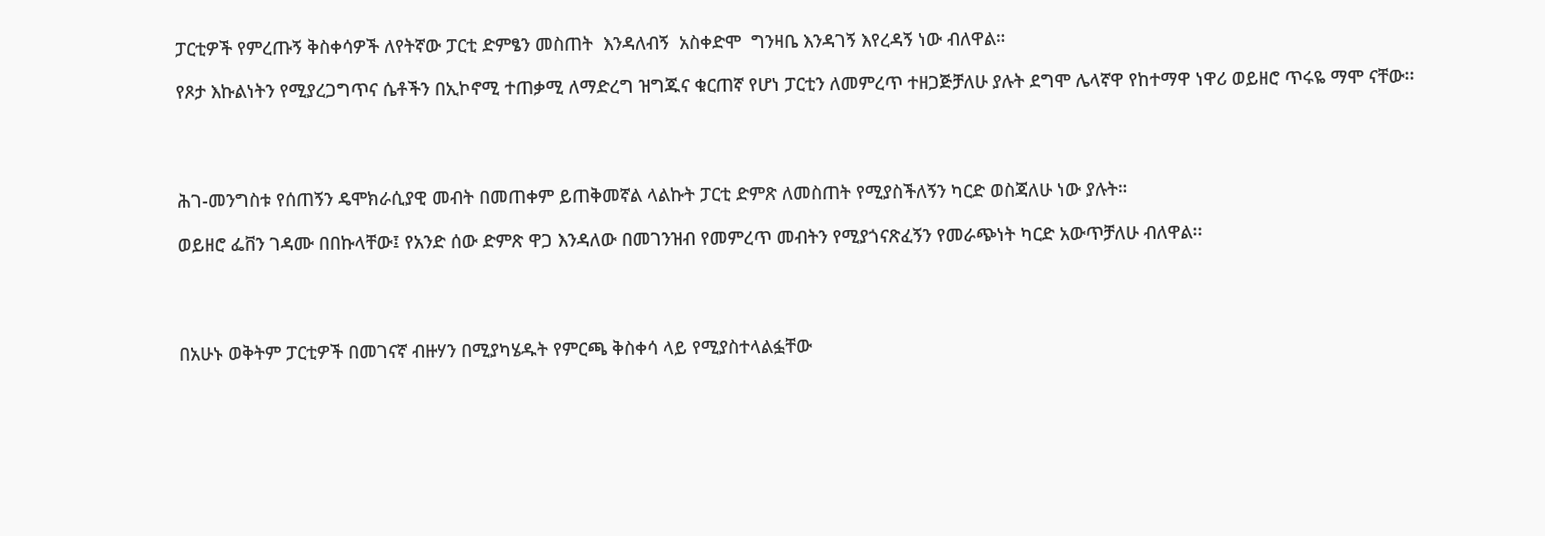ፓርቲዎች የምረጡኝ ቅስቀሳዎች ለየትኛው ፓርቲ ድምፄን መስጠት  እንዳለብኝ  አስቀድሞ  ግንዛቤ እንዳገኝ እየረዳኝ ነው ብለዋል።

የጾታ እኩልነትን የሚያረጋግጥና ሴቶችን በኢኮኖሚ ተጠቃሚ ለማድረግ ዝግጁና ቁርጠኛ የሆነ ፓርቲን ለመምረጥ ተዘጋጅቻለሁ ያሉት ደግሞ ሌላኛዋ የከተማዋ ነዋሪ ወይዘሮ ጥሩዬ ማሞ ናቸው፡፡




ሕገ-መንግስቱ የሰጠኝን ዴሞክራሲያዊ መብት በመጠቀም ይጠቅመኛል ላልኩት ፓርቲ ድምጽ ለመስጠት የሚያስችለኝን ካርድ ወስጃለሁ ነው ያሉት።

ወይዘሮ ፌቨን ገዳሙ በበኩላቸው፤ የአንድ ሰው ድምጽ ዋጋ እንዳለው በመገንዝብ የመምረጥ መብትን የሚያጎናጽፈኝን የመራጭነት ካርድ አውጥቻለሁ ብለዋል፡፡




በአሁኑ ወቅትም ፓርቲዎች በመገናኛ ብዙሃን በሚያካሄዱት የምርጫ ቅስቀሳ ላይ የሚያስተላልፏቸው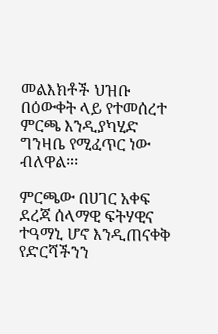መልእክቶች ህዝቡ በዕውቀት ላይ የተመሰረተ ምርጫ እንዲያካሂድ ግንዛቤ የሚፈጥር ነው ብለዋል።፡

ምርጫው በሀገር አቀፍ ደረጃ ሰላማዊ ፍትሃዊና ተዓማኒ ሆኖ እንዲጠናቀቅ የድርሻችንን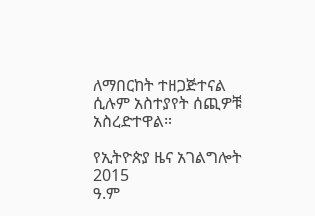ለማበርከት ተዘጋጅተናል ሲሉም አስተያየት ሰጪዎቹ አስረድተዋል።

የኢትዮጵያ ዜና አገልግሎት
2015
ዓ.ም